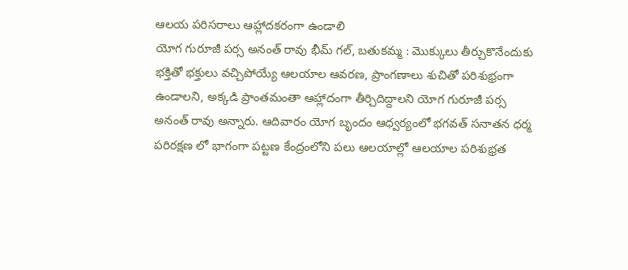ఆలయ పరిసరాలు ఆహ్లాదకరంగా ఉండాలి
యోగ గురూజీ పర్స అనంత్ రావు భీమ్ గల్, బతుకమ్మ : మొక్కులు తీర్చుకొనేందుకు భక్తితో భక్తులు వచ్చిపోయ్యే ఆలయాల ఆవరణ, ప్రాంగణాలు శుచితో పరిశుభ్రంగా ఉండాలని, అక్కడి ప్రాంతమంతా ఆహ్లాదంగా తీర్చిదిద్దాలని యోగ గురూజీ పర్స అనంత్ రావు అన్నారు. ఆదివారం యోగ బృందం ఆధ్వర్యంలో భగవత్ సనాతన ధర్మ పరిరక్షణ లో భాగంగా పట్టణ కేంద్రంలోని పలు ఆలయాల్లో ఆలయాల పరిశుభ్రత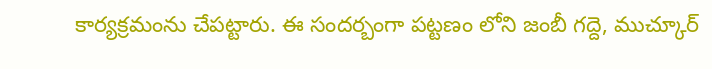కార్యక్రమంను చేపట్టారు. ఈ సందర్బంగా పట్టణం లోని జంబీ గద్దె, ముచ్కూర్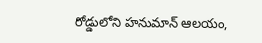రోడ్డులోని హనుమాన్ ఆలయం,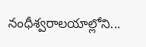నంధీశ్వరాలయాల్లోని...